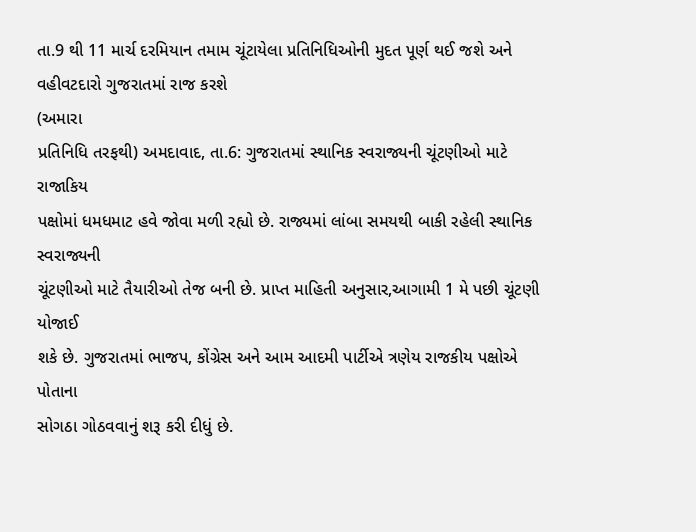તા.9 થી 11 માર્ચ દરમિયાન તમામ ચૂંટાયેલા પ્રતિનિધિઓની મુદત પૂર્ણ થઈ જશે અને વહીવટદારો ગુજરાતમાં રાજ કરશે
(અમારા
પ્રતિનિધિ તરફથી) અમદાવાદ, તા.6: ગુજરાતમાં સ્થાનિક સ્વરાજ્યની ચૂંટણીઓ માટે રાજાકિય
પક્ષોમાં ધમધમાટ હવે જોવા મળી રહ્યો છે. રાજ્યમાં લાંબા સમયથી બાકી રહેલી સ્થાનિક સ્વરાજ્યની
ચૂંટણીઓ માટે તૈયારીઓ તેજ બની છે. પ્રાપ્ત માહિતી અનુસાર,આગામી 1 મે પછી ચૂંટણી યોજાઈ
શકે છે. ગુજરાતમાં ભાજપ, કોંગ્રેસ અને આમ આદમી પાર્ટીએ ત્રણેય રાજકીય પક્ષોએ પોતાના
સોગઠા ગોઠવવાનું શરૂ કરી દીધું છે.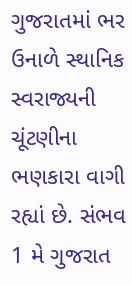ગુજરાતમાં ભર ઉનાળે સ્થાનિક સ્વરાજ્યની ચૂંટણીના
ભણકારા વાગી રહ્યાં છે. સંભવ 1 મે ગુજરાત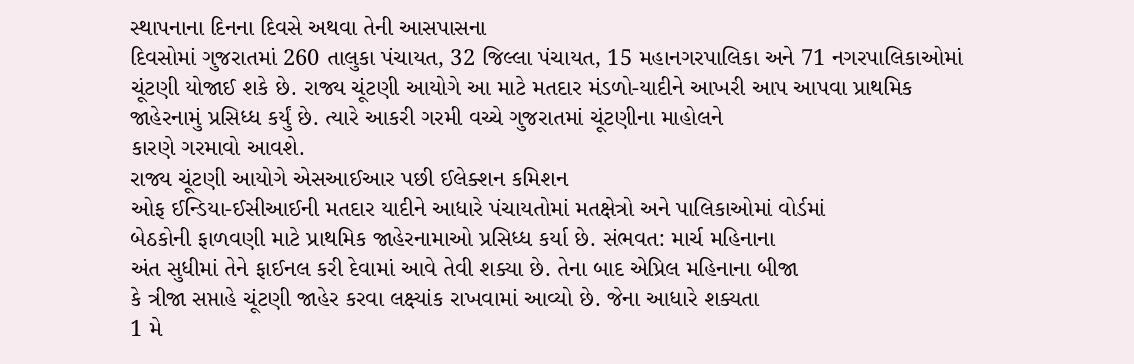સ્થાપનાના દિનના દિવસે અથવા તેની આસપાસના
દિવસોમાં ગુજરાતમાં 260 તાલુકા પંચાયત, 32 જિલ્લા પંચાયત, 15 મહાનગરપાલિકા અને 71 નગરપાલિકાઓમાં
ચૂંટણી યોજાઈ શકે છે. રાજ્ય ચૂંટણી આયોગે આ માટે મતદાર મંડળો-યાદીને આખરી આપ આપવા પ્રાથમિક
જાહેરનામું પ્રસિધ્ધ કર્યું છે. ત્યારે આકરી ગરમી વચ્ચે ગુજરાતમાં ચૂંટણીના માહોલને
કારણે ગરમાવો આવશે.
રાજ્ય ચૂંટણી આયોગે એસઆઈઆર પછી ઈલેક્શન કમિશન
ઓફ ઈન્ડિયા-ઈસીઆઈની મતદાર યાદીને આધારે પંચાયતોમાં મતક્ષેત્રો અને પાલિકાઓમાં વોર્ડમાં
બેઠકોની ફાળવણી માટે પ્રાથમિક જાહેરનામાઓ પ્રસિધ્ધ કર્યા છે. સંભવત: માર્ચ મહિનાના
અંત સુધીમાં તેને ફાઈનલ કરી દેવામાં આવે તેવી શક્યા છે. તેના બાદ એપ્રિલ મહિનાના બીજા
કે ત્રીજા સપ્તાહે ચૂંટણી જાહેર કરવા લક્ષ્યાંક રાખવામાં આવ્યો છે. જેના આધારે શક્યતા
1 મે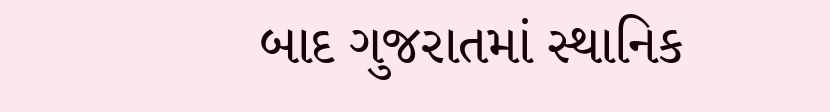બાદ ગુજરાતમાં સ્થાનિક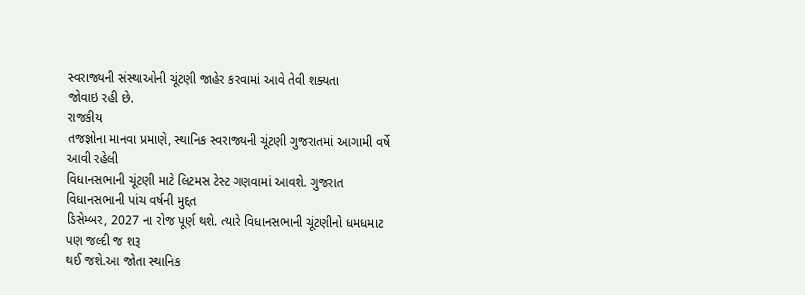સ્વરાજ્યની સંસ્થાઓની ચૂંટણી જાહેર કરવામાં આવે તેવી શક્યતા
જોવાઇ રહી છે.
રાજકીય
તજજ્ઞોના માનવા પ્રમાણે, સ્થાનિક સ્વરાજ્યની ચૂંટણી ગુજરાતમાં આગામી વર્ષે આવી રહેલી
વિધાનસભાની ચૂંટણી માટે લિટમસ ટેસ્ટ ગણવામાં આવશે. ગુજરાત વિધાનસભાની પાંચ વર્ષની મુદ્દત
ડિસેમ્બર, 2027 ના રોજ પૂર્ણ થશે. ત્યારે વિધાનસભાની ચૂંટણીનો ધમધમાટ પણ જલ્દી જ શરૂ
થઈ જશે.આ જોતા સ્થાનિક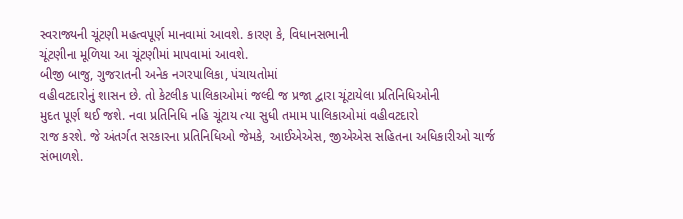સ્વરાજ્યની ચૂંટણી મહત્વપૂર્ણ માનવામાં આવશે. કારણ કે, વિધાનસભાની
ચૂંટણીના મૂળિયા આ ચૂંટણીમાં માપવામાં આવશે.
બીજી બાજુ, ગુજરાતની અનેક નગરપાલિકા, પંચાયતોમાં
વહીવટદારોનું શાસન છે. તો કેટલીક પાલિકાઓમાં જલ્દી જ પ્રજા દ્વારા ચૂંટાયેલા પ્રતિનિધિઓની
મુદત પૂર્ણ થઈ જશે. નવા પ્રતિનિધિ નહિ ચૂંટાય ત્યા સુધી તમામ પાલિકાઓમાં વહીવટદારો
રાજ કરશે. જે અંતર્ગત સરકારના પ્રતિનિધિઓ જેમકે, આઈએએસ, જીએએસ સહિતના અધિકારીઓ ચાર્જ
સંભાળશે.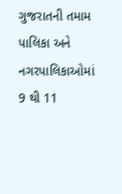ગુજરાતની તમામ પાલિકા અને નગરપાલિકાઓમાં 9 થી 11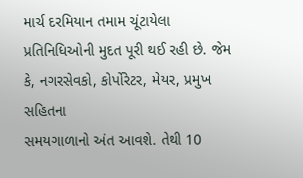માર્ચ દરમિયાન તમામ ચૂંટાયેલા
પ્રતિનિધિઓની મુદત પૂરી થઈ રહી છે. જેમ કે, નગરસેવકો, કોર્પોરેટર, મેયર, પ્રમુખ સહિતના
સમયગાળાનો અંત આવશે. તેથી 10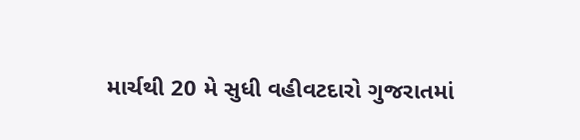માર્ચથી 20 મે સુધી વહીવટદારો ગુજરાતમાં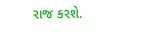રાજ કરશે.